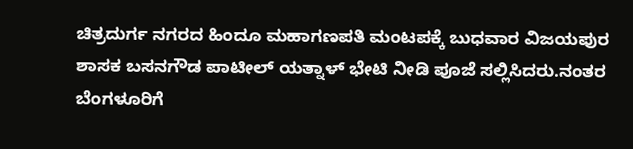ಚಿತ್ರದುರ್ಗ ನಗರದ ಹಿಂದೂ ಮಹಾಗಣಪತಿ ಮಂಟಪಕ್ಕೆ ಬುಧವಾರ ವಿಜಯಪುರ ಶಾಸಕ ಬಸನಗೌಡ ಪಾಟೀಲ್ ಯತ್ನಾಳ್ ಭೇಟಿ ನೀಡಿ ಪೂಜೆ ಸಲ್ಲಿಸಿದರು.ನಂತರ ಬೆಂಗಳೂರಿಗೆ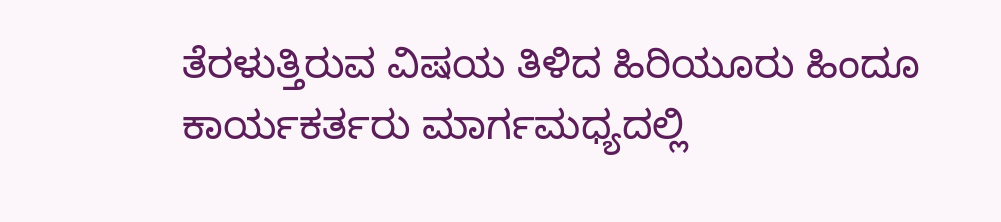ತೆರಳುತ್ತಿರುವ ವಿಷಯ ತಿಳಿದ ಹಿರಿಯೂರು ಹಿಂದೂ ಕಾರ್ಯಕರ್ತರು ಮಾರ್ಗಮಧ್ಯದಲ್ಲಿ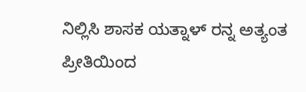ನಿಲ್ಲಿಸಿ ಶಾಸಕ ಯತ್ನಾಳ್ ರನ್ನ ಅತ್ಯಂತ ಪ್ರೀತಿಯಿಂದ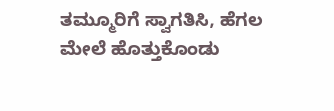ತಮ್ಮೂರಿಗೆ ಸ್ವಾಗತಿಸಿ, ಹೆಗಲ ಮೇಲೆ ಹೊತ್ತುಕೊಂಡು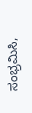ಸಂಭ್ರಮಿಸಿ,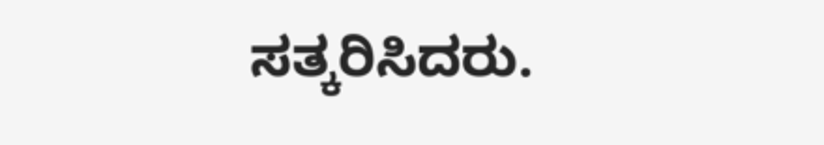ಸತ್ಕರಿಸಿದರು.